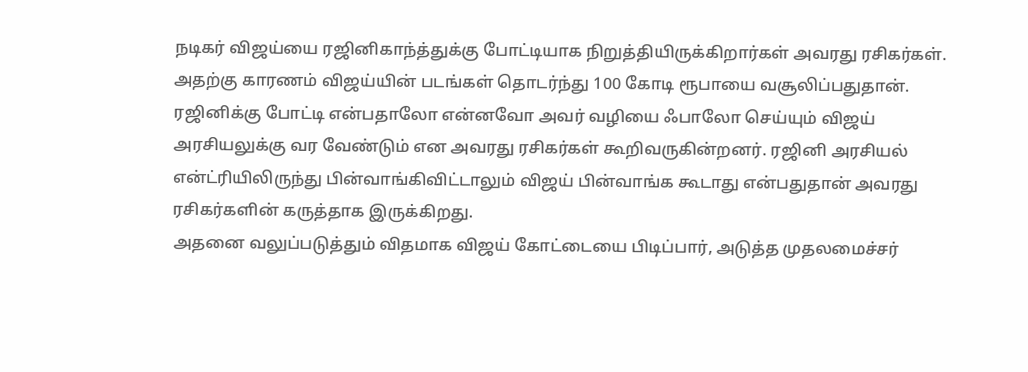நடிகர் விஜய்யை ரஜினிகாந்த்துக்கு போட்டியாக நிறுத்தியிருக்கிறார்கள் அவரது ரசிகர்கள். அதற்கு காரணம் விஜய்யின் படங்கள் தொடர்ந்து 100 கோடி ரூபாயை வசூலிப்பதுதான். ரஜினிக்கு போட்டி என்பதாலோ என்னவோ அவர் வழியை ஃபாலோ செய்யும் விஜய் அரசியலுக்கு வர வேண்டும் என அவரது ரசிகர்கள் கூறிவருகின்றனர். ரஜினி அரசியல் என்ட்ரியிலிருந்து பின்வாங்கிவிட்டாலும் விஜய் பின்வாங்க கூடாது என்பதுதான் அவரது ரசிகர்களின் கருத்தாக இருக்கிறது.
அதனை வலுப்படுத்தும் விதமாக விஜய் கோட்டையை பிடிப்பார், அடுத்த முதலமைச்சர்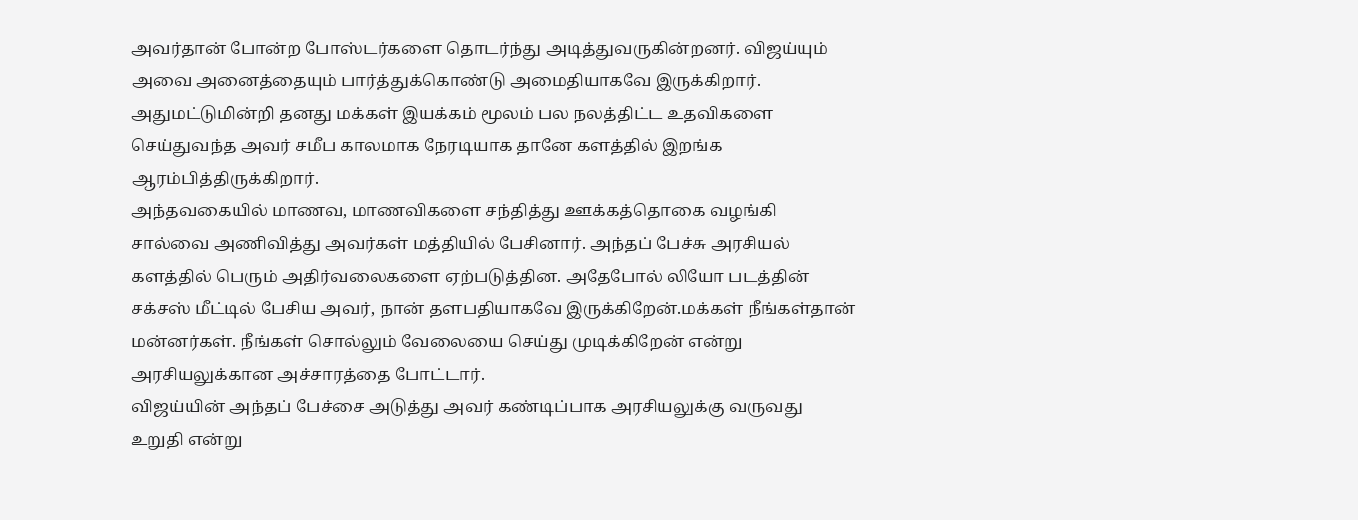அவர்தான் போன்ற போஸ்டர்களை தொடர்ந்து அடித்துவருகின்றனர். விஜய்யும் அவை அனைத்தையும் பார்த்துக்கொண்டு அமைதியாகவே இருக்கிறார். அதுமட்டுமின்றி தனது மக்கள் இயக்கம் மூலம் பல நலத்திட்ட உதவிகளை செய்துவந்த அவர் சமீப காலமாக நேரடியாக தானே களத்தில் இறங்க ஆரம்பித்திருக்கிறார்.
அந்தவகையில் மாணவ, மாணவிகளை சந்தித்து ஊக்கத்தொகை வழங்கி சால்வை அணிவித்து அவர்கள் மத்தியில் பேசினார். அந்தப் பேச்சு அரசியல் களத்தில் பெரும் அதிர்வலைகளை ஏற்படுத்தின. அதேபோல் லியோ படத்தின் சக்சஸ் மீட்டில் பேசிய அவர், நான் தளபதியாகவே இருக்கிறேன்.மக்கள் நீங்கள்தான் மன்னர்கள். நீங்கள் சொல்லும் வேலையை செய்து முடிக்கிறேன் என்று அரசியலுக்கான அச்சாரத்தை போட்டார்.
விஜய்யின் அந்தப் பேச்சை அடுத்து அவர் கண்டிப்பாக அரசியலுக்கு வருவது உறுதி என்று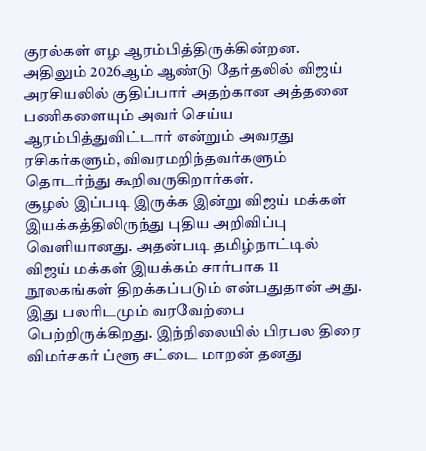குரல்கள் எழ ஆரம்பித்திருக்கின்றன. அதிலும் 2026ஆம் ஆண்டு தேர்தலில் விஜய் அரசியலில் குதிப்பார் அதற்கான அத்தனை பணிகளையும் அவர் செய்ய ஆரம்பித்துவிட்டார் என்றும் அவரது ரசிகர்களும், விவரமறிந்தவர்களும் தொடர்ந்து கூறிவருகிறார்கள்.
சூழல் இப்படி இருக்க இன்று விஜய் மக்கள் இயக்கத்திலிருந்து புதிய அறிவிப்பு வெளியானது. அதன்படி தமிழ்நாட்டில் விஜய் மக்கள் இயக்கம் சார்பாக 11 நூலகங்கள் திறக்கப்படும் என்பதுதான் அது. இது பலரிடமும் வரவேற்பை பெற்றிருக்கிறது. இந்நிலையில் பிரபல திரை விமர்சகர் ப்ளூ சட்டை மாறன் தனது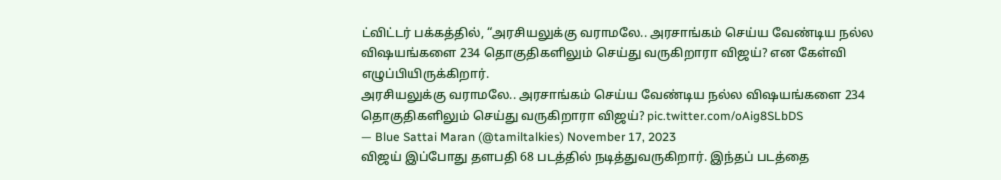ட்விட்டர் பக்கத்தில், “அரசியலுக்கு வராமலே.. அரசாங்கம் செய்ய வேண்டிய நல்ல விஷயங்களை 234 தொகுதிகளிலும் செய்து வருகிறாரா விஜய்? என கேள்வி எழுப்பியிருக்கிறார்.
அரசியலுக்கு வராமலே.. அரசாங்கம் செய்ய வேண்டிய நல்ல விஷயங்களை 234 தொகுதிகளிலும் செய்து வருகிறாரா விஜய்? pic.twitter.com/oAig8SLbDS
— Blue Sattai Maran (@tamiltalkies) November 17, 2023
விஜய் இப்போது தளபதி 68 படத்தில் நடித்துவருகிறார். இந்தப் படத்தை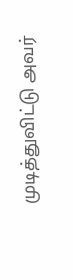முடித்துவிட்டு அவர்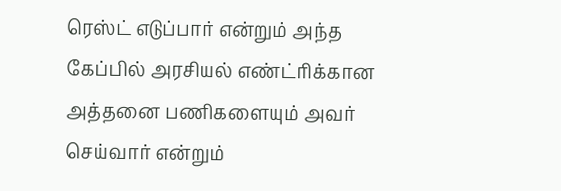ரெஸ்ட் எடுப்பார் என்றும் அந்த கேப்பில் அரசியல் எண்ட்ரிக்கான அத்தனை பணிகளையும் அவர் செய்வார் என்றும்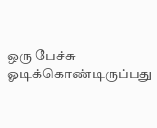ஒரு பேச்சு ஓடிக்கொண்டிருப்பது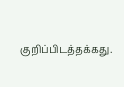குறிப்பிடத்தக்கது.